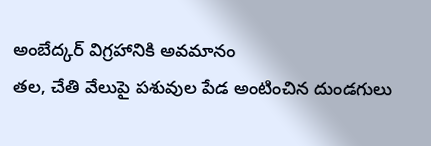అంబేద్కర్ విగ్రహానికి అవమానం
తల, చేతి వేలుపై పశువుల పేడ అంటించిన దుండగులు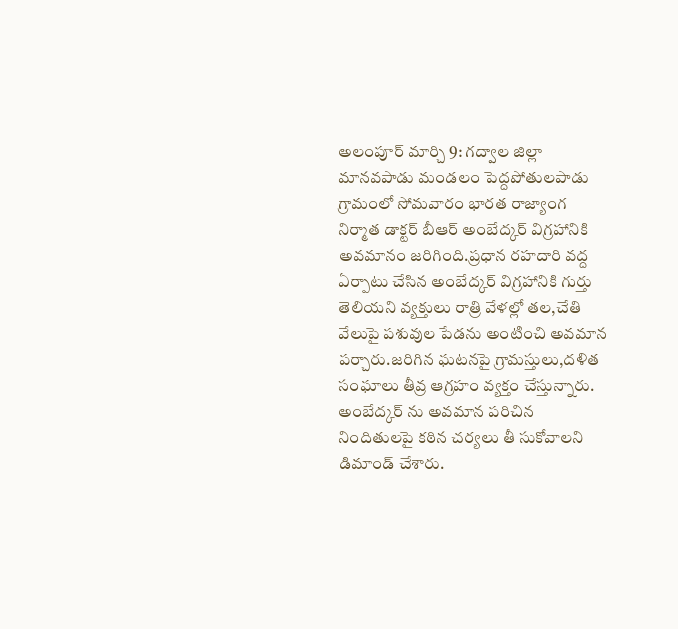అలంపూర్ మార్చి 9: గద్వాల జిల్లా మానవపాడు మండలం పెద్దపోతులపాడు గ్రామంలో సోమవారం భారత రాజ్యాంగ నిర్మాత డాక్టర్ బీఆర్ అంబేద్కర్ విగ్రహానికి అవమానం జరిగింది.ప్రధాన రహదారి వద్ద ఏర్పాటు చేసిన అంబేద్కర్ విగ్రహానికి గుర్తు తెలియని వ్యక్తులు రాత్రి వేళల్లో తల,చేతి వేలుపై పశువుల పేడను అంటించి అవమాన పర్చారు.జరిగిన ఘటనపై గ్రామస్తులు,దళిత సంఘాలు తీవ్ర ఆగ్రహం వ్యక్తం చేస్తున్నారు. అంబేద్కర్ ను అవమాన పరిచిన నిందితులపై కఠిన చర్యలు తీ సుకోవాలని డిమాండ్ చేశారు.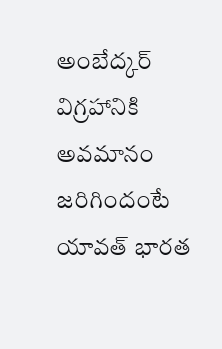అంబేద్కర్ విగ్రహానికి అవమానం జరిగిందంటే యావత్ భారత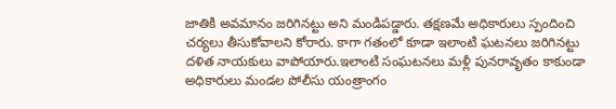జాతికి అవమానం జరిగినట్టు అని మండిపడ్డారు. తక్షణమే అధికారులు స్పందించి చర్యలు తీసుకోవాలని కోరారు. కాగా గతంలో కూడా ఇలాంటి ఘటనలు జరిగినట్టు దళిత నాయకులు వాపోయారు.ఇలాంటి సంఘటనలు మళ్లీ పునరావృతం కాకుండా అధికారులు మండల పోలీసు యంత్రాంగం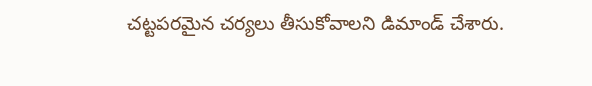చట్టపరమైన చర్యలు తీసుకోవాలని డిమాండ్ చేశారు.